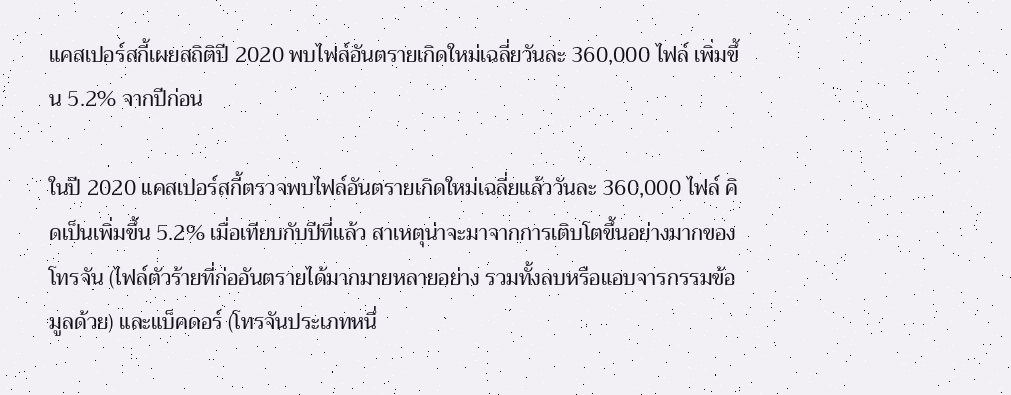แคสเปอร์สกี้เผยสถิติปี 2020 พบไฟล์อันตรายเกิดใหม่เฉลี่ยวันละ 360,000 ไฟล์ เพิ่มขึ้น 5.2% จากปีก่อน

ในปี 2020 แคสเปอร์สกี้ตรวจพบไฟล์อันตรายเกิดใหม่เฉลี่ยแล้ววันละ 360,000 ไฟล์ คิดเป็นเพิ่มขึ้น 5.2% เมื่อเทียบกับปีที่แล้ว สาเหตุน่าจะมาจากการเติบโตขึ้นอย่างมากของโทรจัน (ไฟล์ตัวร้ายที่ก่ออันตรายได้มากมายหลายอย่าง รวมทั้งลบหรือแอบจารกรรมข้อมูลด้วย) และแบ็คดอร์ (โทรจันประเภทหนึ่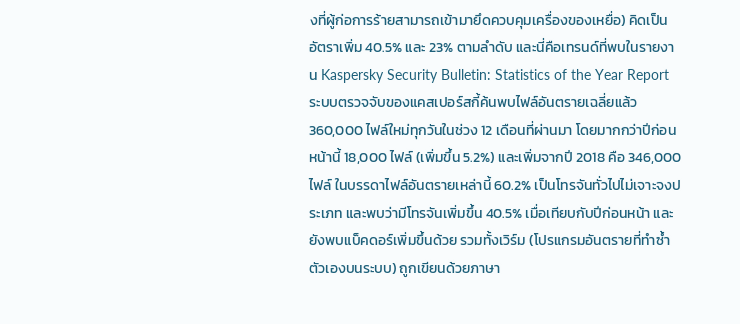งที่ผู้ก่อการร้ายสามารถเข้ามายึดควบคุมเครื่องของเหยื่อ) คิดเป็นอัตราเพิ่ม 40.5% และ 23% ตามลำดับ และนี่คือเทรนด์ที่พบในรายงาน Kaspersky Security Bulletin: Statistics of the Year Report     ระบบตรวจจับของแคสเปอร์สกี้ค้นพบไฟล์อันตรายเฉลี่ยแล้ว 360,000 ไฟล์ใหม่ทุกวันในช่วง 12 เดือนที่ผ่านมา โดยมากกว่าปีก่อนหน้านี้ 18,000 ไฟล์ (เพิ่มขึ้น 5.2%) และเพิ่มจากปี 2018 คือ 346,000 ไฟล์ ในบรรดาไฟล์อันตรายเหล่านี้ 60.2% เป็นโทรจันทั่วไปไม่เจาะจงประเภท และพบว่ามีโทรจันเพิ่มขึ้น 40.5% เมื่อเทียบกับปีก่อนหน้า และยังพบแบ็คดอร์เพิ่มขึ้นด้วย รวมทั้งเวิร์ม (โปรแกรมอันตรายที่ทำซ้ำตัวเองบนระบบ) ถูกเขียนด้วยภาษา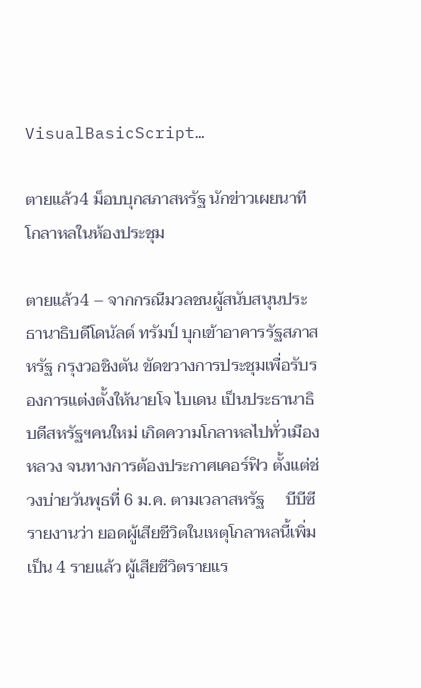VisualBasicScript…

ตายแล้ว4 ม็อบบุกสภาสหรัฐ นักข่าวเผยนาทีโกลาหลในห้องประชุม

ตายแล้ว4 – จากกรณีมวลชนผู้สนับสนุนประธานาธิบดีโดนัลด์ ทรัมป์ บุกเข้าอาคารรัฐสภาสหรัฐ กรุงวอชิงตัน ขัดขวางการประชุมเพื่อรับรองการแต่งตั้งให้นายโจ ไบเดน เป็นประธานาธิบดีสหรัฐฯคนใหม่ เกิดความโกลาหลไปทั่วเมืองหลวง จนทางการต้องประกาศเคอร์ฟิว ตั้งแต่ช่วงบ่ายวันพุธที่ 6 ม.ค. ตามเวลาสหรัฐ     บีบีซี รายงานว่า ยอดผู้เสียชีวิตในเหตุโกลาหลนี้เพิ่มเป็น 4 รายแล้ว ผู้เสียชีวิตรายแร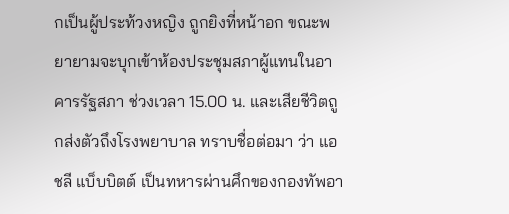กเป็นผู้ประท้วงหญิง ถูกยิงที่หน้าอก ขณะพยายามจะบุกเข้าห้องประชุมสภาผู้แทนในอาคารรัฐสภา ช่วงเวลา 15.00 น. และเสียชีวิตถูกส่งตัวถึงโรงพยาบาล ทราบชื่อต่อมา ว่า แอชลี แบ็บบิตต์ เป็นทหารผ่านศึกของกองทัพอา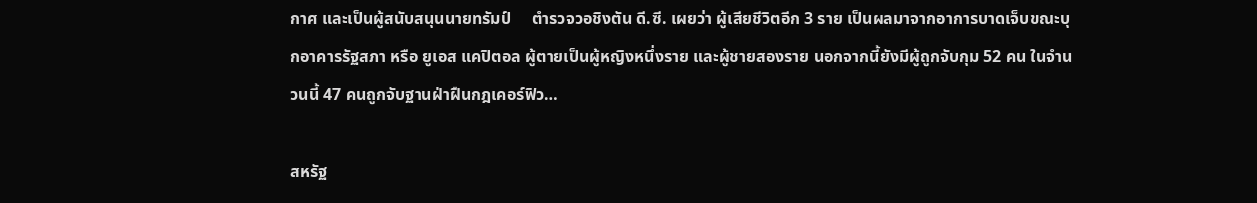กาศ และเป็นผู้สนับสนุนนายทรัมป์     ตำรวจวอชิงตัน ดี.ซี. เผยว่า ผู้เสียชีวิตอีก 3 ราย เป็นผลมาจากอาการบาดเจ็บขณะบุกอาคารรัฐสภา หรือ ยูเอส แคปิตอล ผู้ตายเป็นผู้หญิงหนึ่งราย และผู้ชายสองราย นอกจากนี้ยังมีผู้ถูกจับกุม 52 คน ในจำนวนนี้ 47 คนถูกจับฐานฝ่าฝืนกฎเคอร์ฟิว…

สหรัฐ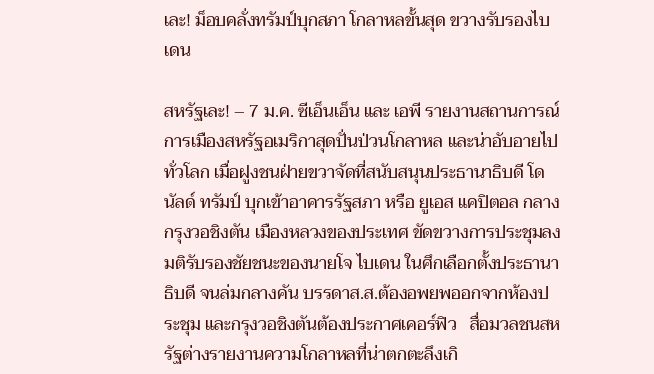เละ! ม็อบคลั่งทรัมป์บุกสภา โกลาหลขั้นสุด ขวางรับรองไบเดน

สหรัฐเละ! – 7 ม.ค. ซีเอ็นเอ็น และ เอพี รายงานสถานการณ์การเมืองสหรัฐอเมริกาสุดปั่นป่วนโกลาหล และน่าอับอายไปทั่วโลก เมื่อฝูงชนฝ่ายขวาจัดที่สนับสนุนประธานาธิบดี โดนัลด์ ทรัมป์ บุกเข้าอาคารรัฐสภา หรือ ยูเอส แคปิตอล กลางกรุงวอชิงตัน เมืองหลวงของประเทศ ขัดขวางการประชุมลงมติรับรองชัยชนะของนายโจ ไบเดน ในศึกเลือกตั้งประธานาธิบดี จนล่มกลางคัน บรรดาส.ส.ต้องอพยพออกจากห้องประชุม และกรุงวอชิงตันต้องประกาศเคอร์ฟิว   สื่อมวลชนสหรัฐต่างรายงานความโกลาหลที่น่าตกตะลึงเกิ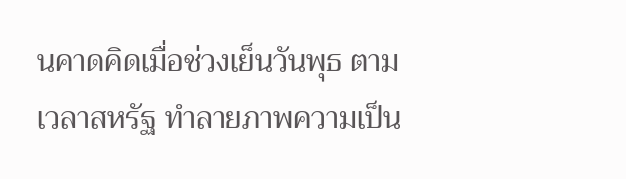นคาดคิดเมื่อช่วงเย็นวันพุธ ตามเวลาสหรัฐ ทำลายภาพความเป็น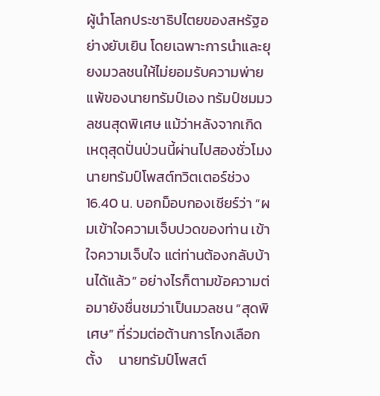ผู้นำโลกประชาธิปไตยของสหรัฐอย่างยับเยิน โดยเฉพาะการนำและยุยงมวลชนให้ไม่ยอมรับความพ่ายแพ้ของนายทรัมป์เอง ทรัมป์ชมมวลชนสุดพิเศษ แม้ว่าหลังจากเกิดเหตุสุดปั่นป่วนนี้ผ่านไปสองชั่วโมง นายทรัมป์โพสต์ทวิตเตอร์ช่วง 16.40 น. บอกม็อบกองเชียร์ว่า “ผมเข้าใจความเจ็บปวดของท่าน เข้าใจความเจ็บใจ แต่ท่านต้องกลับบ้านได้แล้ว” อย่างไรก็ตามข้อความต่อมายังชื่นชมว่าเป็นมวลชน “สุดพิเศษ” ที่ร่วมต่อต้านการโกงเลือกตั้ง     นายทรัมป์โพสต์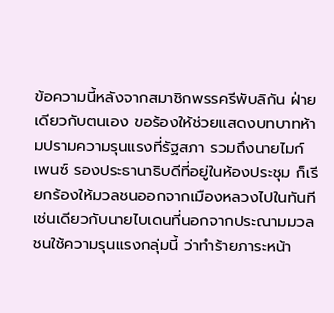ข้อความนี้หลังจากสมาชิกพรรครีพับลิกัน ฝ่ายเดียวกับตนเอง ขอร้องให้ช่วยแสดงบทบาทห้ามปรามความรุนแรงที่รัฐสภา รวมถึงนายไมก์ เพนซ์ รองประธานาธิบดีที่อยู่ในห้องประชุม ก็เรียกร้องให้มวลชนออกจากเมืองหลวงไปในทันที   เช่นเดียวกับนายไบเดนที่นอกจากประณามมวลชนใช้ความรุนแรงกลุ่มนี้ ว่าทำร้ายภาระหน้า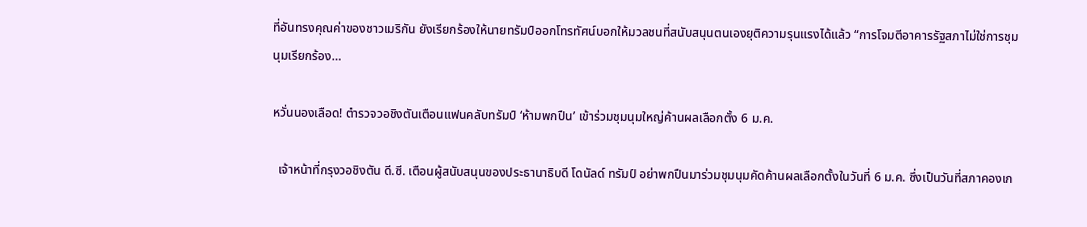ที่อันทรงคุณค่าของชาวเมริกัน ยังเรียกร้องให้นายทรัมป์ออกโทรทัศน์บอกให้มวลชนที่สนับสนุนตนเองยุติความรุนแรงได้แล้ว “การโจมตีอาคารรัฐสภาไม่ใช่การชุมนุมเรียกร้อง…

หวั่นนองเลือด! ตำรวจวอชิงตันเตือนแฟนคลับทรัมป์ ‘ห้ามพกปืน’ เข้าร่วมชุมนุมใหญ่ค้านผลเลือกตั้ง 6 ม.ค.

  เจ้าหน้าที่กรุงวอชิงตัน ดี.ซี. เตือนผู้สนับสนุนของประธานาธิบดี โดนัลด์ ทรัมป์ อย่าพกปืนมาร่วมชุมนุมคัดค้านผลเลือกตั้งในวันที่ 6 ม.ค. ซึ่งเป็นวันที่สภาคองเก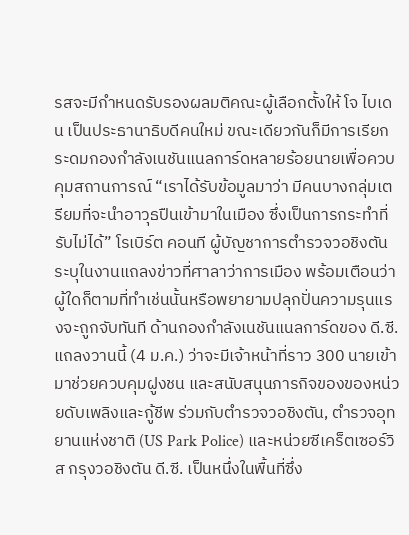รสจะมีกำหนดรับรองผลมติคณะผู้เลือกตั้งให้ โจ ไบเดน เป็นประธานาธิบดีคนใหม่ ขณะเดียวกันก็มีการเรียกระดมกองกำลังเนชันแนลการ์ดหลายร้อยนายเพื่อควบคุมสถานการณ์ “เราได้รับข้อมูลมาว่า มีคนบางกลุ่มเตรียมที่จะนำอาวุธปืนเข้ามาในเมือง ซึ่งเป็นการกระทำที่รับไม่ได้” โรเบิร์ต คอนที ผู้บัญชาการตำรวจวอชิงตัน ระบุในงานแถลงข่าวที่ศาลาว่าการเมือง พร้อมเตือนว่าผู้ใดก็ตามที่ทำเช่นนั้นหรือพยายามปลุกปั่นความรุนแรงจะถูกจับทันที ด้านกองกำลังเนชันแนลการ์ดของ ดี.ซี. แถลงวานนี้ (4 ม.ค.) ว่าจะมีเจ้าหน้าที่ราว 300 นายเข้ามาช่วยควบคุมฝูงชน และสนับสนุนภารกิจของของหน่วยดับเพลิงและกู้ชีพ ร่วมกับตำรวจวอชิงตัน, ตำรวจอุทยานแห่งชาติ (US Park Police) และหน่วยซีเคร็ตเซอร์วิส กรุงวอชิงตัน ดี.ซี. เป็นหนึ่งในพื้นที่ซึ่ง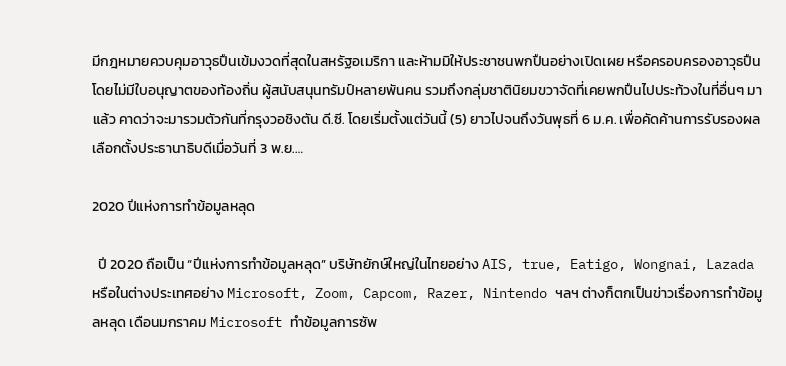มีกฎหมายควบคุมอาวุธปืนเข้มงวดที่สุดในสหรัฐอเมริกา และห้ามมิให้ประชาชนพกปืนอย่างเปิดเผย หรือครอบครองอาวุธปืนโดยไม่มีใบอนุญาตของท้องถิ่น ผู้สนับสนุนทรัมป์หลายพันคน รวมถึงกลุ่มชาตินิยมขวาจัดที่เคยพกปืนไปประท้วงในที่อื่นๆ มาแล้ว คาดว่าจะมารวมตัวกันที่กรุงวอชิงตัน ดี.ซี. โดยเริ่มตั้งแต่วันนี้ (5) ยาวไปจนถึงวันพุธที่ 6 ม.ค. เพื่อคัดค้านการรับรองผลเลือกตั้งประธานาธิบดีเมื่อวันที่ 3 พ.ย.…

2020 ปีแห่งการทำข้อมูลหลุด

  ปี 2020 ถือเป็น “ปีแห่งการทำข้อมูลหลุด” บริษัทยักษ์ใหญ่ในไทยอย่าง AIS, true, Eatigo, Wongnai, Lazada หรือในต่างประเทศอย่าง Microsoft, Zoom, Capcom, Razer, Nintendo ฯลฯ ต่างก็ตกเป็นข่าวเรื่องการทำข้อมูลหลุด เดือนมกราคม Microsoft ทำข้อมูลการซัพ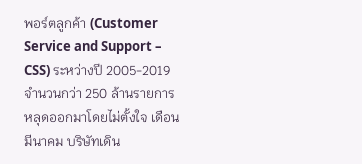พอร์ตลูกค้า (Customer Service and Support – CSS) ระหว่างปี 2005-2019 จำนวนกว่า 250 ล้านรายการ หลุดออกมาโดยไม่ตั้งใจ เดือนมีนาคม บริษัทเดิน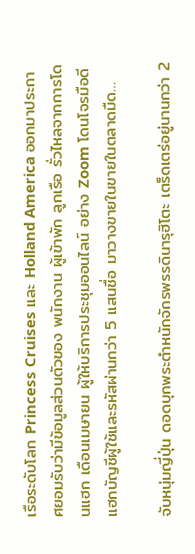เรือระดับโลก Princess Cruises และ Holland America ออกมาประกาศยอมรับว่ามีข้อมูลส่วนตัวของ พนักงาน ผู้เข้าพัก ลูกเรือ รั่วไหลจากการโดนแฮก เดือนเมษายน ผู้ให้บริการประชุมออนไลน์ อย่าง Zoom โดนโจรมือดี แฮกบัญชีผู้ใช้และรหัสผ่านกว่า 5 แสนชื่อ มาวางขายในขายในตลาดมืด…

จับหนุ่มญี่ปุ่น ดอดบุกพระตำหนักจักรพรรดินารุฮิโตะ เตร็ดเตร่อยู่นานกว่า 2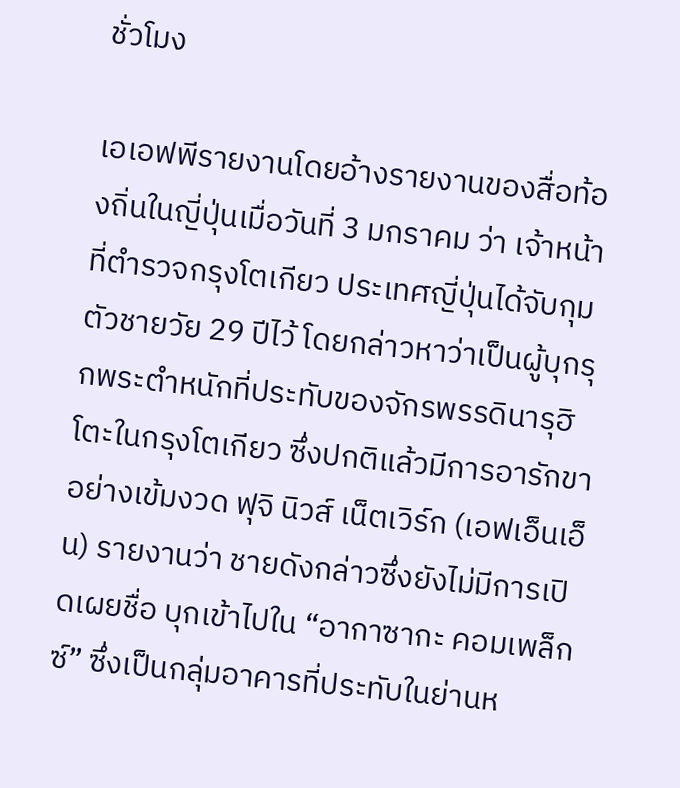ชั่วโมง

เอเอฟพีรายงานโดยอ้างรายงานของสื่อท้องถิ่นในญี่ปุ่นเมื่อวันที่ 3 มกราคม ว่า เจ้าหน้าที่ตำรวจกรุงโตเกียว ประเทศญี่ปุ่นได้จับกุมตัวชายวัย 29 ปีไว้ โดยกล่าวหาว่าเป็นผู้บุกรุกพระตำหนักที่ประทับของจักรพรรดินารุฮิโตะในกรุงโตเกียว ซึ่งปกติแล้วมีการอารักขาอย่างเข้มงวด ฟุจิ นิวส์ เน็ตเวิร์ก (เอฟเอ็นเอ็น) รายงานว่า ชายดังกล่าวซึ่งยังไม่มีการเปิดเผยชื่อ บุกเข้าไปใน “อากาซากะ คอมเพล็กซ์” ซึ่งเป็นกลุ่มอาคารที่ประทับในย่านห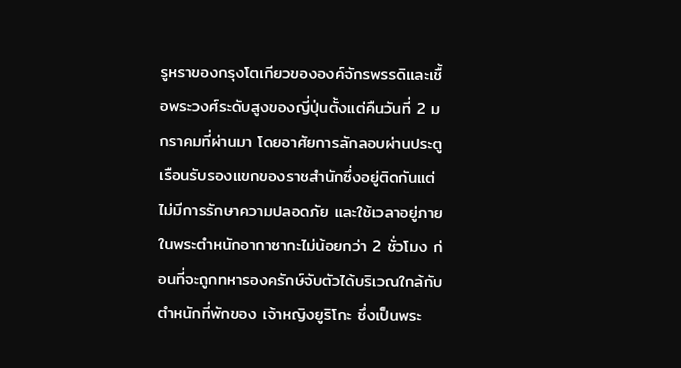รูหราของกรุงโตเกียวขององค์จักรพรรดิและเชื้อพระวงศ์ระดับสูงของญี่ปุ่นตั้งแต่คืนวันที่ 2 มกราคมที่ผ่านมา โดยอาศัยการลักลอบผ่านประตูเรือนรับรองแขกของราชสำนักซึ่งอยู่ติดกันแต่ไม่มีการรักษาความปลอดภัย และใช้เวลาอยู่ภายในพระตำหนักอากาซากะไม่น้อยกว่า 2 ชั่วโมง ก่อนที่จะถูกทหารองครักษ์จับตัวได้บริเวณใกล้กับตำหนักที่พักของ เจ้าหญิงยูริโกะ ซึ่งเป็นพระ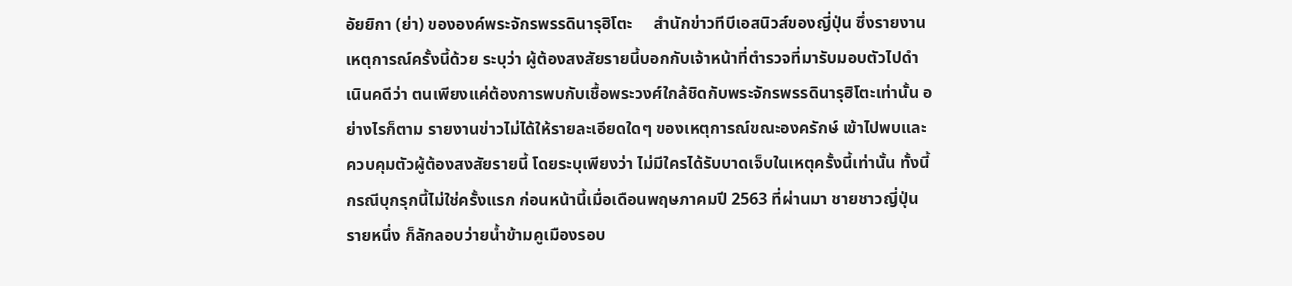อัยยิกา (ย่า) ขององค์พระจักรพรรดินารุฮิโตะ     สำนักข่าวทีบีเอสนิวส์ของญี่ปุ่น ซึ่งรายงานเหตุการณ์ครั้งนี้ด้วย ระบุว่า ผู้ต้องสงสัยรายนี้บอกกับเจ้าหน้าที่ตำรวจที่มารับมอบตัวไปดำเนินคดีว่า ตนเพียงแค่ต้องการพบกับเชื้อพระวงศ์ใกล้ชิดกับพระจักรพรรดินารุฮิโตะเท่านั้น อย่างไรก็ตาม รายงานข่าวไม่ได้ให้รายละเอียดใดๆ ของเหตุการณ์ขณะองครักษ์ เข้าไปพบและควบคุมตัวผู้ต้องสงสัยรายนี้ โดยระบุเพียงว่า ไม่มีใครได้รับบาดเจ็บในเหตุครั้งนี้เท่านั้น ทั้งนี้ กรณีบุกรุกนี้ไม่ใช่ครั้งแรก ก่อนหน้านี้เมื่อเดือนพฤษภาคมปี 2563 ที่ผ่านมา ชายชาวญี่ปุ่นรายหนึ่ง ก็ลักลอบว่ายน้ำข้ามคูเมืองรอบ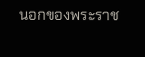นอกของพระราช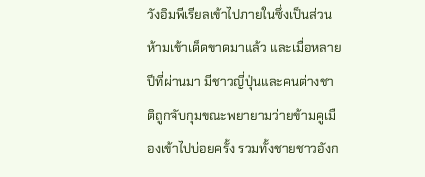วังอิมพีเรียลเข้าไปภายในซึ่งเป็นส่วนห้ามเข้าเด็ดขาดมาแล้ว และเมื่อหลายปีที่ผ่านมา มีชาวญี่ปุ่นและคนต่างชาติถูกจับกุมขณะพยายามว่ายข้ามคูเมืองเข้าไปบ่อยครั้ง รวมทั้งชายชาวอังก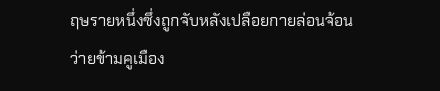ฤษรายหนึ่งซึ่งถูกจับหลังเปลือยกายล่อนจ้อนว่ายข้ามคูเมือง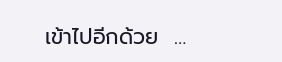เข้าไปอีกด้วย  …